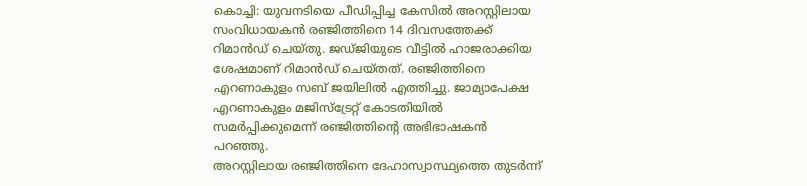കൊച്ചി: യുവനടിയെ പീഡിപ്പിച്ച കേസിൽ അറസ്റ്റിലായ സംവിധായകൻ രഞ്ജിത്തിനെ 14 ദിവസത്തേക്ക് റിമാൻഡ് ചെയ്തു. ജഡ്ജിയുടെ വീട്ടിൽ ഹാജരാക്കിയ ശേഷമാണ് റിമാൻഡ് ചെയ്തത്. രഞ്ജിത്തിനെ എറണാകുളം സബ് ജയിലിൽ എത്തിച്ചു. ജാമ്യാപേക്ഷ എറണാകുളം മജിസ്ട്രേറ്റ് കോടതിയിൽ സമർപ്പിക്കുമെന്ന് രഞ്ജിത്തിൻ്റെ അഭിഭാഷകൻ പറഞ്ഞു.
അറസ്റ്റിലായ രഞ്ജിത്തിനെ ദേഹാസ്വാസ്ഥ്യത്തെ തുടർന്ന്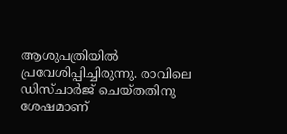ആശുപത്രിയിൽ പ്രവേശിപ്പിച്ചിരുന്നു. രാവിലെ ഡിസ്ചാർജ് ചെയ്തതിനു ശേഷമാണ്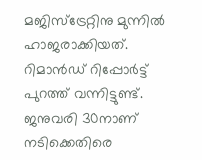മജിസ്ട്രേറ്റിനു മുന്നിൽ ഹാജരാക്കിയത്. റിമാൻഡ് റിപ്പോർട്ട് പുറത്ത് വന്നിട്ടുണ്ട്. ജനുവരി 30നാണ് നടിക്കെതിരെ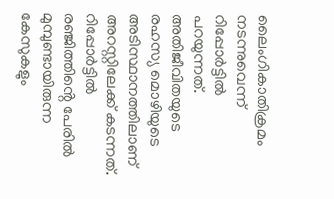ലൈംഗികാതിക്രമം നടന്നുവെന്ന് റിപ്പോർട്ടിൽ പറയുന്നത്. അതിജീവിതയുടെ രഹസ്യ മൊഴിയുടെ അടിസ്ഥാനത്തിലാണ് അറസ്റ്റിലേക്ക് കടന്നത്. റിപ്പോർട്ടിൽ രഞ്ജിത്തിൻ്റെ പേരിൽ മുമ്പുണ്ടായിരുന്ന കേസുകളും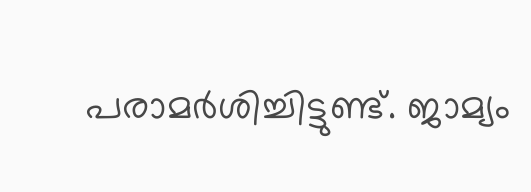പരാമർശിച്ചിട്ടുണ്ട്. ജാമ്യം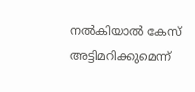നൽകിയാൽ കേസ് അട്ടിമറിക്കുമെന്ന്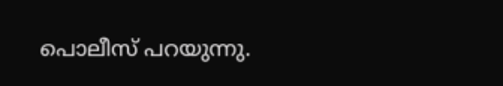പൊലീസ് പറയുന്നു.